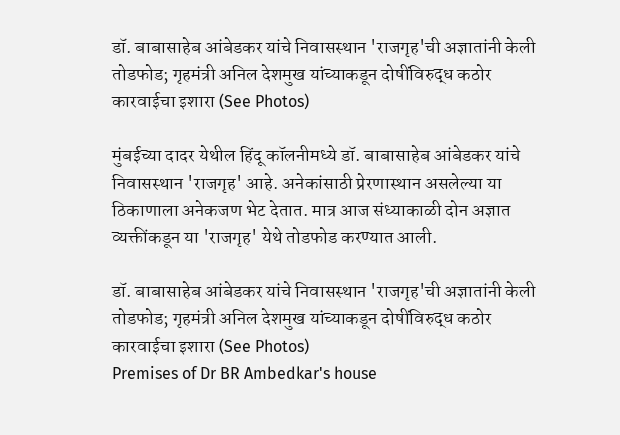डॉ. बाबासाहेब आंबेडकर यांचे निवासस्थान 'राजगृह'ची अज्ञातांनी केली तोडफोड; गृहमंत्री अनिल देशमुख यांच्याकडून दोषींविरुद्ध कठोर कारवाईचा इशारा (See Photos)

मुंबईच्या दादर येथील हिंदू कॉलनीमध्ये डॉ. बाबासाहेब आंबेडकर यांचे निवासस्थान 'राजगृह' आहे. अनेकांसाठी प्रेरणास्थान असलेल्या या ठिकाणाला अनेकजण भेट देतात. मात्र आज संध्याकाळी दोन अज्ञात व्यक्तींकडून या 'राजगृह' येथे तोडफोड करण्यात आली.

डॉ. बाबासाहेब आंबेडकर यांचे निवासस्थान 'राजगृह'ची अज्ञातांनी केली तोडफोड; गृहमंत्री अनिल देशमुख यांच्याकडून दोषींविरुद्ध कठोर कारवाईचा इशारा (See Photos)
Premises of Dr BR Ambedkar's house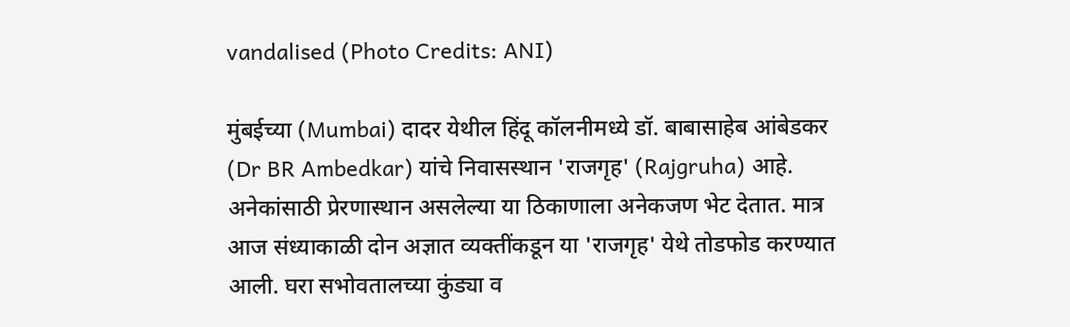vandalised (Photo Credits: ANI)

मुंबईच्या (Mumbai) दादर येथील हिंदू कॉलनीमध्ये डॉ. बाबासाहेब आंबेडकर (Dr BR Ambedkar) यांचे निवासस्थान 'राजगृह' (Rajgruha) आहे. अनेकांसाठी प्रेरणास्थान असलेल्या या ठिकाणाला अनेकजण भेट देतात. मात्र आज संध्याकाळी दोन अज्ञात व्यक्तींकडून या 'राजगृह' येथे तोडफोड करण्यात आली. घरा सभोवतालच्या कुंड्या व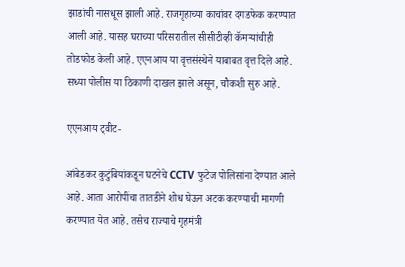झाडांची नासधूस झाली आहे. राजगृहाच्या काचांवर दगडफेक करण्यात आली आहे. यासह घराच्या परिसरातील सीसीटीव्ही कॅमऱ्यांचीही तोडफोड केली आहे. एएनआय या वृत्तसंस्थेने याबाबत वृत्त दिले आहे. सध्या पोलीस या ठिकाणी दाखल झाले असून, चौकशी सुरु आहे.

एएनआय ट्वीट-

आंबेडकर कुटुंबियांकडून घटनेचे CCTV फुटेज पोलिसांना देण्यात आले आहे. आता आरोपींचा तातडीने शोध घेऊन अटक करण्याची मागणी करण्यात येत आहे. तसेच राज्याचे गृहमंत्री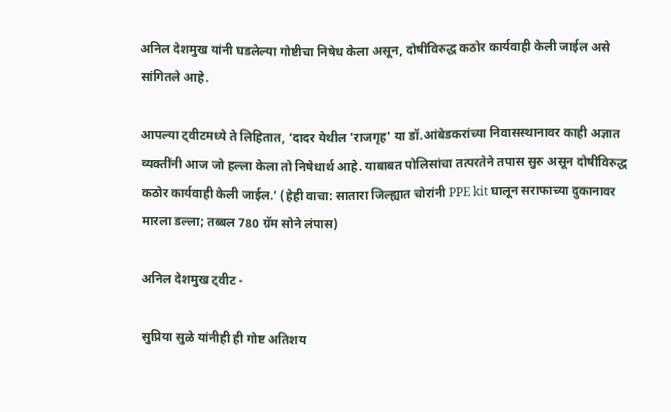अनिल देशमुख यांनी घडलेल्या गोष्टीचा निषेध केला असून, दोषींविरुद्ध कठोर कार्यवाही केली जाईल असे सांगितले आहे.

आपल्या ट्वीटमध्ये ते लिहितात, ‘दादर येथील 'राजगृह' या डॉ.आंबेडकरांच्या निवासस्थानावर काही अज्ञात व्यक्तींनी आज जो हल्ला केला तो निषेधार्थ आहे. याबाबत पोलिसांचा तत्परतेने तपास सुरु असून दोषींविरुद्ध कठोर कार्यवाही केली जाईल.’ (हेही वाचा: सातारा जिल्ह्यात चोरांनी PPE kit घालून सराफाच्या दुकानावर मारला डल्ला; तब्बल 780 ग्रॅम सोने लंपास)

अनिल देशमुख ट्वीट -

सुप्रिया सुळे यांनीही ही गोष्ट अतिशय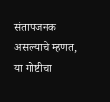संतापजनक असल्याचे म्हणत, या गोष्टीचा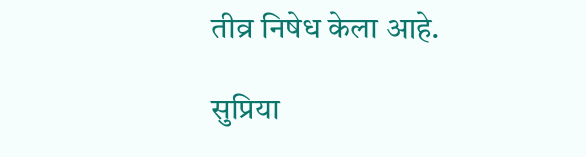तीव्र निषेध केला आहे.

सुप्रिया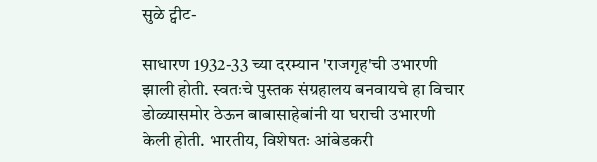सुळे ट्वीट-

साधारण 1932-33 च्या दरम्यान 'राजगृह'ची उभारणी झाली होती. स्वतःचे पुस्तक संग्रहालय बनवायचे हा विचार डोळ्यासमोर ठेऊन बाबासाहेबांनी या घराची उभारणी केली होती. भारतीय, विशेषतः आंबेडकरी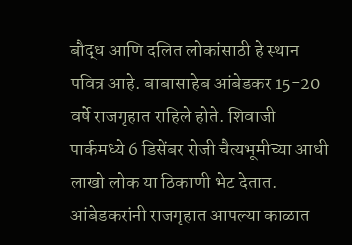बौद्ध आणि दलित लोकांसाठी हे स्थान पवित्र आहे. बाबासाहेब आंबेडकर 15-20 वर्षे राजगृहात राहिले होते. शिवाजी पार्कमध्ये 6 डिसेंबर रोजी चैत्यभूमीच्या आधी लाखो लोक या ठिकाणी भेट देतात. आंबेडकरांनी राजगृहात आपल्या काळात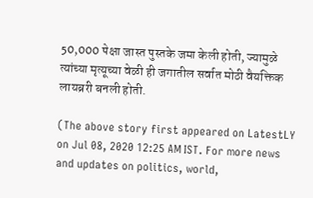50,000 पेक्षा जास्त पुस्तके जमा केली होती, ज्यामुळे त्यांच्या मृत्यूच्या वेळी ही जगातील सर्वात मोठी वैयक्तिक लायब्ररी बनली होती.

(The above story first appeared on LatestLY on Jul 08, 2020 12:25 AM IST. For more news and updates on politics, world,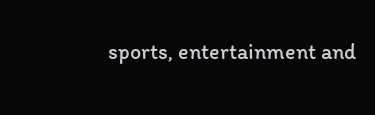sports, entertainment and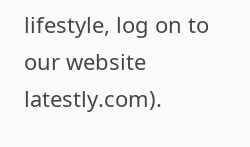lifestyle, log on to our website latestly.com).